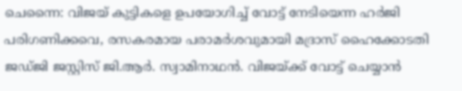ചെന്നൈ: വിജയ് കുട്ടികളെ ഉപയോഗിച്ച് വോട്ട് നേടിയെന്ന ഹർജി പരിഗണിക്കവെ, രസകരമായ പരാമർശവുമായി മദ്രാസ് ഹൈക്കോടതി ജഡ്ജി ജസ്റ്റിസ് ജി.ആർ. സ്വാമിനാഥൻ. വിജയ്ക്ക് വോട്ട് ചെയ്യാൻ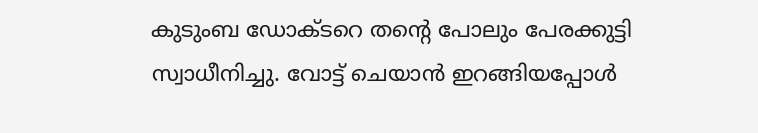കുടുംബ ഡോക്ടറെ തന്റെ പോലും പേരക്കുട്ടി സ്വാധീനിച്ചു. വോട്ട് ചെയാൻ ഇറങ്ങിയപ്പോൾ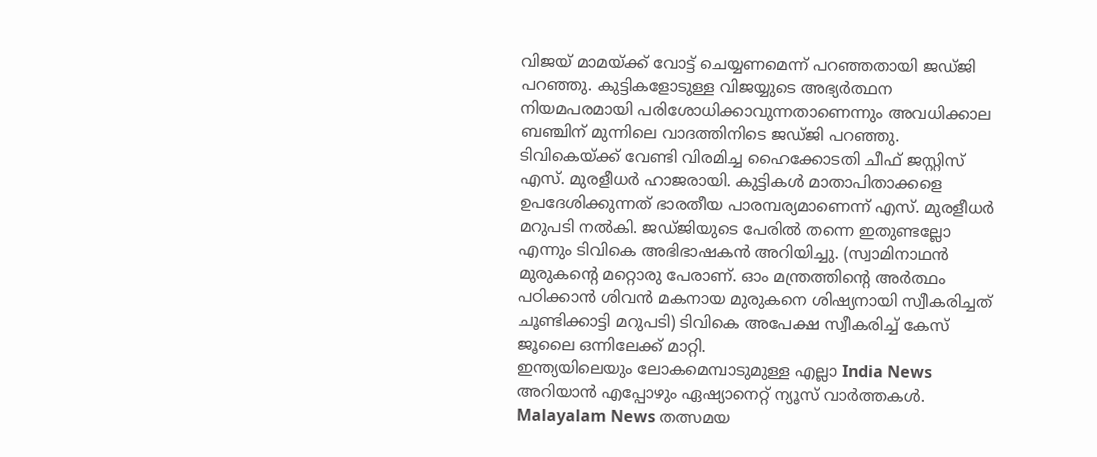വിജയ് മാമയ്ക്ക് വോട്ട് ചെയ്യണമെന്ന് പറഞ്ഞതായി ജഡ്ജി പറഞ്ഞു. കുട്ടികളോടുള്ള വിജയ്യുടെ അഭ്യർത്ഥന നിയമപരമായി പരിശോധിക്കാവുന്നതാണെന്നും അവധിക്കാല ബഞ്ചിന് മുന്നിലെ വാദത്തിനിടെ ജഡ്ജി പറഞ്ഞു.
ടിവികെയ്ക്ക് വേണ്ടി വിരമിച്ച ഹൈക്കോടതി ചീഫ് ജസ്റ്റിസ് എസ്. മുരളീധർ ഹാജരായി. കുട്ടികൾ മാതാപിതാക്കളെ ഉപദേശിക്കുന്നത് ഭാരതീയ പാരമ്പര്യമാണെന്ന് എസ്. മുരളീധർ മറുപടി നൽകി. ജഡ്ജിയുടെ പേരിൽ തന്നെ ഇതുണ്ടല്ലോ എന്നും ടിവികെ അഭിഭാഷകൻ അറിയിച്ചു. (സ്വാമിനാഥൻ മുരുകന്റെ മറ്റൊരു പേരാണ്. ഓം മന്ത്രത്തിന്റെ അർത്ഥം പഠിക്കാൻ ശിവൻ മകനായ മുരുകനെ ശിഷ്യനായി സ്വീകരിച്ചത് ചൂണ്ടിക്കാട്ടി മറുപടി) ടിവികെ അപേക്ഷ സ്വീകരിച്ച് കേസ് ജൂലൈ ഒന്നിലേക്ക് മാറ്റി.
ഇന്ത്യയിലെയും ലോകമെമ്പാടുമുള്ള എല്ലാ India News അറിയാൻ എപ്പോഴും ഏഷ്യാനെറ്റ് ന്യൂസ് വാർത്തകൾ. Malayalam News തത്സമയ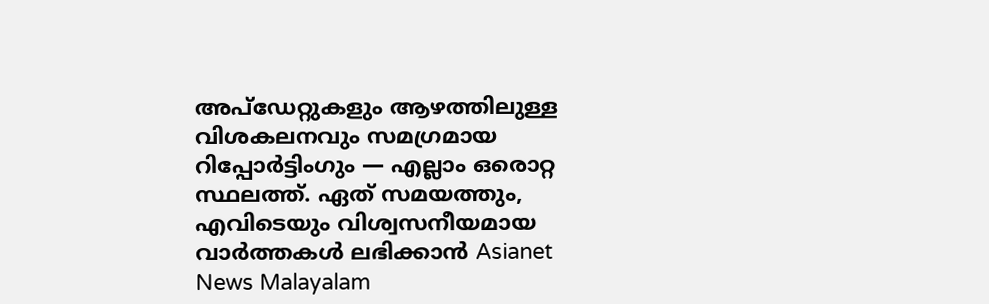അപ്ഡേറ്റുകളും ആഴത്തിലുള്ള വിശകലനവും സമഗ്രമായ റിപ്പോർട്ടിംഗും — എല്ലാം ഒരൊറ്റ സ്ഥലത്ത്. ഏത് സമയത്തും, എവിടെയും വിശ്വസനീയമായ വാർത്തകൾ ലഭിക്കാൻ Asianet News Malayalam